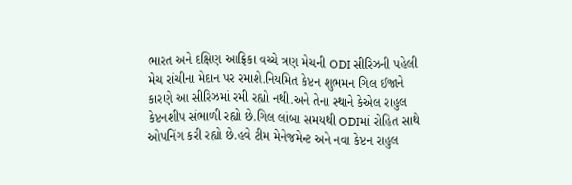ભારત અને દક્ષિણ આફ્રિકા વચ્ચે ત્રણ મેચની ODI સીરિઝની પહેલી મેચ રાંચીના મેદાન પર રમાશે.નિયમિત કેપ્ટન શુભમન ગિલ ઈજાને કારણે આ સીરિઝમાં રમી રહ્યો નથી.અને તેના સ્થાને કેએલ રાહુલ કેપ્ટનશીપ સંભાળી રહ્યો છે.ગિલ લાંબા સમયથી ODIમાં રોહિત સાથે ઓપનિંગ કરી રહ્યો છે.હવે ટીમ મેનેજમેન્ટ અને નવા કેપ્ટન રાહુલ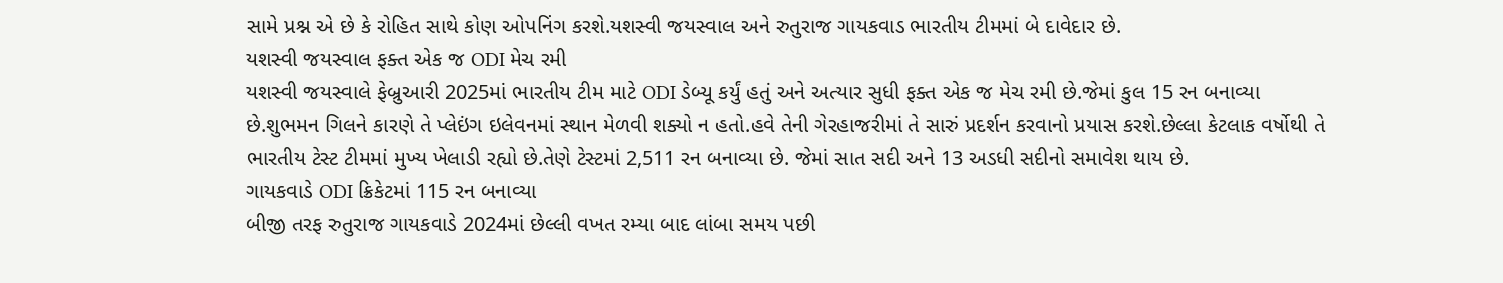સામે પ્રશ્ન એ છે કે રોહિત સાથે કોણ ઓપનિંગ કરશે.યશસ્વી જયસ્વાલ અને રુતુરાજ ગાયકવાડ ભારતીય ટીમમાં બે દાવેદાર છે.
યશસ્વી જયસ્વાલ ફક્ત એક જ ODI મેચ રમી
યશસ્વી જયસ્વાલે ફેબ્રુઆરી 2025માં ભારતીય ટીમ માટે ODI ડેબ્યૂ કર્યું હતું અને અત્યાર સુધી ફક્ત એક જ મેચ રમી છે.જેમાં કુલ 15 રન બનાવ્યા છે.શુભમન ગિલને કારણે તે પ્લેઇંગ ઇલેવનમાં સ્થાન મેળવી શક્યો ન હતો.હવે તેની ગેરહાજરીમાં તે સારું પ્રદર્શન કરવાનો પ્રયાસ કરશે.છેલ્લા કેટલાક વર્ષોથી તે ભારતીય ટેસ્ટ ટીમમાં મુખ્ય ખેલાડી રહ્યો છે.તેણે ટેસ્ટમાં 2,511 રન બનાવ્યા છે. જેમાં સાત સદી અને 13 અડધી સદીનો સમાવેશ થાય છે.
ગાયકવાડે ODI ક્રિકેટમાં 115 રન બનાવ્યા
બીજી તરફ રુતુરાજ ગાયકવાડે 2024માં છેલ્લી વખત રમ્યા બાદ લાંબા સમય પછી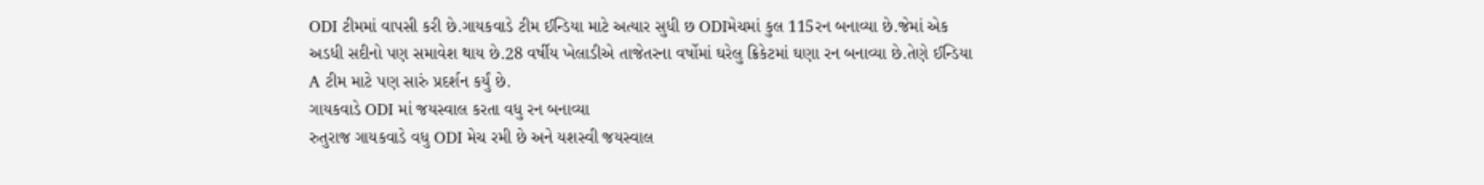ODI ટીમમાં વાપસી કરી છે.ગાયકવાડે ટીમ ઈન્ડિયા માટે અત્યાર સુધી છ ODIમેચમાં કુલ 115રન બનાવ્યા છે.જેમાં એક અડધી સદીનો પણ સમાવેશ થાય છે.28 વર્ષીય ખેલાડીએ તાજેતરના વર્ષોમાં ઘરેલુ ક્રિકેટમાં ઘણા રન બનાવ્યા છે.તેણે ઈન્ડિયા A ટીમ માટે પણ સારું પ્રદર્શન કર્યું છે.
ગાયકવાડે ODI માં જયસ્વાલ કરતા વધુ રન બનાવ્યા
રુતુરાજ ગાયકવાડે વધુ ODI મેચ રમી છે અને યશસ્વી જયસ્વાલ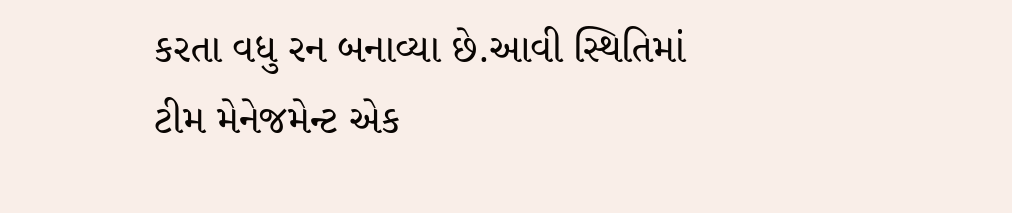કરતા વધુ રન બનાવ્યા છે.આવી સ્થિતિમાં ટીમ મેનેજમેન્ટ એક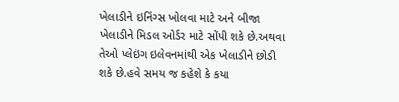ખેલાડીને ઇનિંગ્સ ખોલવા માટે અને બીજા ખેલાડીને મિડલ ઓર્ડર માટે સોંપી શકે છે.અથવા તેઓ પ્લેઇંગ ઇલેવનમાંથી એક ખેલાડીને છોડી શકે છે.હવે સમય જ કહેશે કે કયા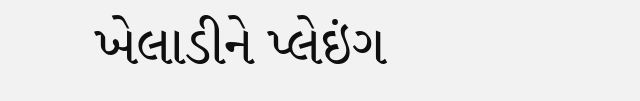ખેલાડીને પ્લેઇંગ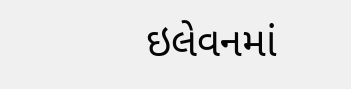ઇલેવનમાં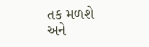તક મળશે અને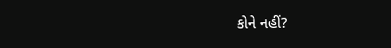કોને નહીં?